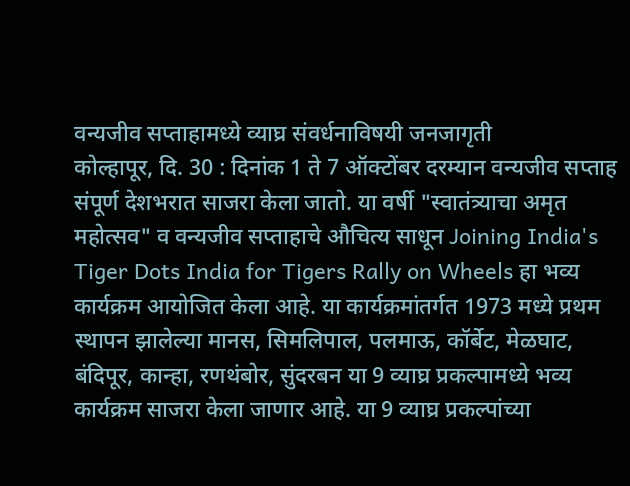वन्यजीव सप्ताहामध्ये व्याघ्र संवर्धनाविषयी जनजागृती
कोल्हापूर, दि. 30 : दिनांक 1 ते 7 ऑक्टोंबर दरम्यान वन्यजीव सप्ताह संपूर्ण देशभरात साजरा केला जातो. या वर्षी "स्वातंत्र्याचा अमृत महोत्सव" व वन्यजीव सप्ताहाचे औचित्य साधून Joining India's Tiger Dots India for Tigers Rally on Wheels हा भव्य कार्यक्रम आयोजित केला आहे. या कार्यक्रमांतर्गत 1973 मध्ये प्रथम स्थापन झालेल्या मानस, सिमलिपाल, पलमाऊ, कॉर्बेट, मेळघाट, बंदिपूर, कान्हा, रणथंबोर, सुंदरबन या 9 व्याघ्र प्रकल्पामध्ये भव्य कार्यक्रम साजरा केला जाणार आहे. या 9 व्याघ्र प्रकल्पांच्या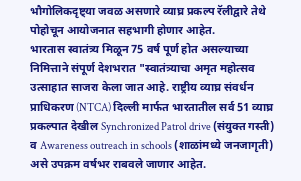भौगोलिकदृष्ट्या जवळ असणारे व्याघ्र प्रकल्प रॅलीद्वारे तेथे पोहोचून आयोजनात सहभागी होणार आहेत.
भारतास स्वातंत्र्य मिळून 75 वर्ष पूर्ण होत असल्याच्या निमित्ताने संपूर्ण देशभरात "स्वातंत्र्याचा अमृत महोत्सव उत्साहात साजरा केला जात आहे. राष्ट्रीय व्याघ्र संवर्धन प्राधिकरण (NTCA) दिल्ली मार्फत भारतातील सर्व 51 व्याघ्र प्रकल्पात देखील Synchronized Patrol drive (संयुक्त गस्ती) व Awareness outreach in schools (शाळांमध्ये जनजागृती) असे उपक्रम वर्षभर राबवले जाणार आहेत.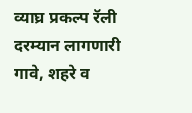व्याघ्र प्रकल्प रॅली दरम्यान लागणारी गावे, शहरे व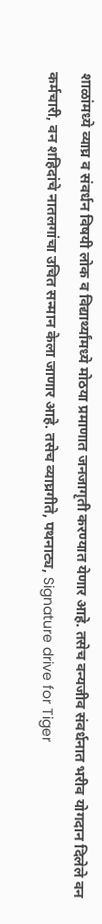शाळांमध्ये व्याघ्र व संवर्धन विषयी लोक व विद्यार्थ्यांमध्ये मोठया प्रमाणात जनजागृती करण्यात येणार आहे. तसेच वन्यजीव संवर्धनात भरीव योगदान दिलेले वन कर्मचारी, वन शहिदांचे नातलगांचा उचित सन्मान केला जाणार आहे. तसेच व्याघ्रगीते, पथनाट्य, Signature drive for Tiger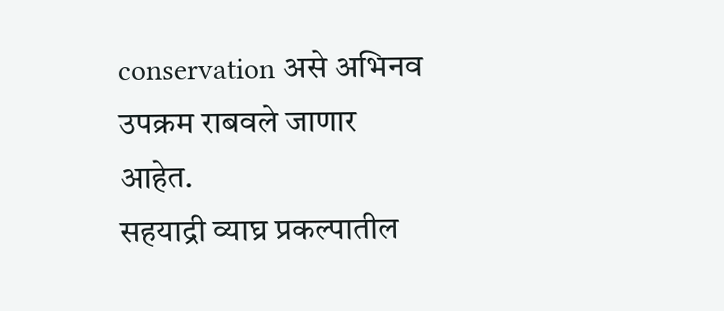conservation असे अभिनव उपक्रम राबवले जाणार आहेत.
सहयाद्री व्याघ्र प्रकल्पातील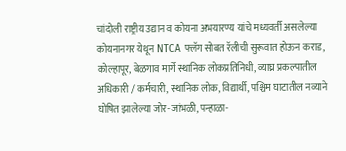चांदोली राष्ट्रीय उद्यान व कोयना अभयारण्य यांचे मध्यवर्ती असलेल्या कोयनानगर येथून NTCA फ्लॅग सोबत रॅलीची सुरूवात होऊन कराड, कोल्हापूर, बेळगाव मार्गे स्थानिक लोकप्रतिनिधी, व्याघ्र प्रकल्पातील अधिकारी / कर्मचारी, स्थानिक लोक, विद्यार्थी, पश्चिम घाटातील नव्याने घोषित झालेल्या जोर-जांभळी, पन्हाळा-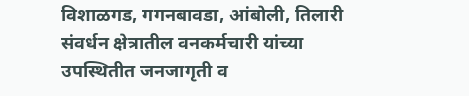विशाळगड, गगनबावडा, आंबोली, तिलारी संवर्धन क्षेत्रातील वनकर्मचारी यांच्या उपस्थितीत जनजागृती व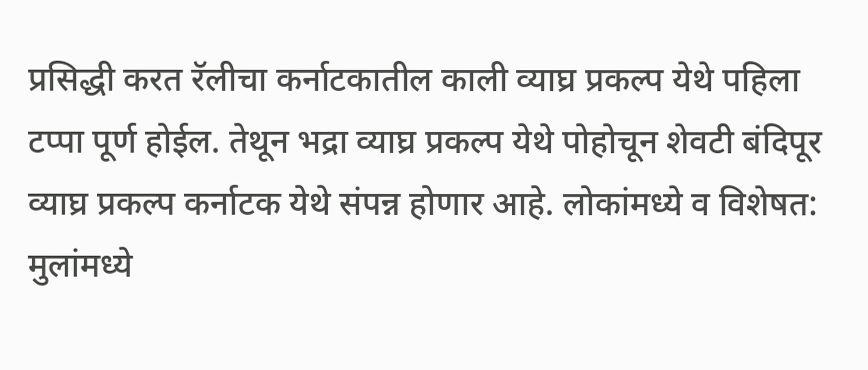प्रसिद्धी करत रॅलीचा कर्नाटकातील काली व्याघ्र प्रकल्प येथे पहिला टप्पा पूर्ण होईल. तेथून भद्रा व्याघ्र प्रकल्प येथे पोहोचून शेवटी बंदिपूर व्याघ्र प्रकल्प कर्नाटक येथे संपन्न होणार आहे. लोकांमध्ये व विशेषत: मुलांमध्ये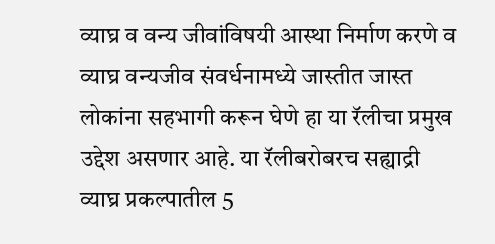व्याघ्र व वन्य जीवांविषयी आस्था निर्माण करणे व व्याघ्र वन्यजीव संवर्धनामध्ये जास्तीत जास्त लोकांना सहभागी करून घेणे हा या रॅलीचा प्रमुख उद्देश असणार आहे. या रॅलीबरोबरच सह्याद्री व्याघ्र प्रकल्पातील 5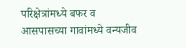परिक्षेत्रांमध्ये बफर व आसपासच्या गावांमध्ये वन्यजीव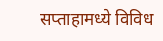सप्ताहामध्ये विविध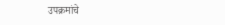उपक्रमांचे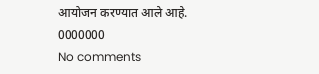आयोजन करण्यात आले आहे.
0000000
No comments